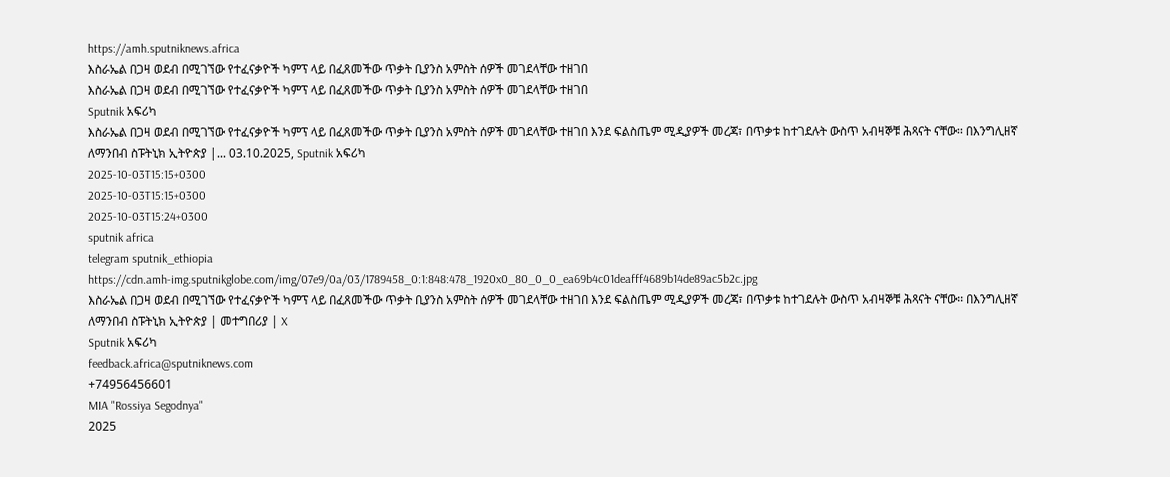https://amh.sputniknews.africa
እስራኤል በጋዛ ወደብ በሚገኘው የተፈናቃዮች ካምፕ ላይ በፈጸመችው ጥቃት ቢያንስ አምስት ሰዎች መገደላቸው ተዘገበ
እስራኤል በጋዛ ወደብ በሚገኘው የተፈናቃዮች ካምፕ ላይ በፈጸመችው ጥቃት ቢያንስ አምስት ሰዎች መገደላቸው ተዘገበ
Sputnik አፍሪካ
እስራኤል በጋዛ ወደብ በሚገኘው የተፈናቃዮች ካምፕ ላይ በፈጸመችው ጥቃት ቢያንስ አምስት ሰዎች መገደላቸው ተዘገበ እንደ ፍልስጤም ሚዲያዎች መረጃ፣ በጥቃቱ ከተገደሉት ውስጥ አብዛኞቹ ሕጻናት ናቸው፡፡ በእንግሊዘኛ ለማንበብ ስፑትኒክ ኢትዮጵያ |... 03.10.2025, Sputnik አፍሪካ
2025-10-03T15:15+0300
2025-10-03T15:15+0300
2025-10-03T15:24+0300
sputnik africa
telegram sputnik_ethiopia
https://cdn.amh-img.sputnikglobe.com/img/07e9/0a/03/1789458_0:1:848:478_1920x0_80_0_0_ea69b4c01deafff4689b14de89ac5b2c.jpg
እስራኤል በጋዛ ወደብ በሚገኘው የተፈናቃዮች ካምፕ ላይ በፈጸመችው ጥቃት ቢያንስ አምስት ሰዎች መገደላቸው ተዘገበ እንደ ፍልስጤም ሚዲያዎች መረጃ፣ በጥቃቱ ከተገደሉት ውስጥ አብዛኞቹ ሕጻናት ናቸው፡፡ በእንግሊዘኛ ለማንበብ ስፑትኒክ ኢትዮጵያ | መተግበሪያ | X
Sputnik አፍሪካ
feedback.africa@sputniknews.com
+74956456601
MIA "Rossiya Segodnya"
2025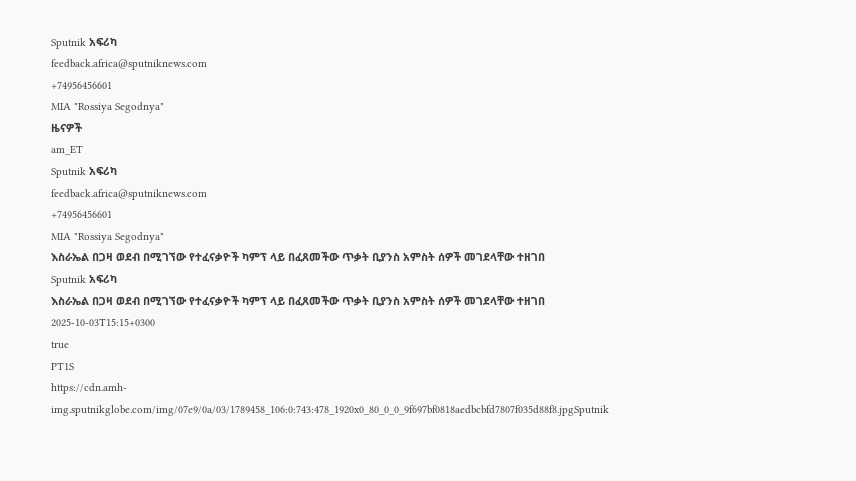Sputnik አፍሪካ
feedback.africa@sputniknews.com
+74956456601
MIA "Rossiya Segodnya"
ዜናዎች
am_ET
Sputnik አፍሪካ
feedback.africa@sputniknews.com
+74956456601
MIA "Rossiya Segodnya"
እስራኤል በጋዛ ወደብ በሚገኘው የተፈናቃዮች ካምፕ ላይ በፈጸመችው ጥቃት ቢያንስ አምስት ሰዎች መገደላቸው ተዘገበ
Sputnik አፍሪካ
እስራኤል በጋዛ ወደብ በሚገኘው የተፈናቃዮች ካምፕ ላይ በፈጸመችው ጥቃት ቢያንስ አምስት ሰዎች መገደላቸው ተዘገበ
2025-10-03T15:15+0300
true
PT1S
https://cdn.amh-img.sputnikglobe.com/img/07e9/0a/03/1789458_106:0:743:478_1920x0_80_0_0_9f697bf0818aedbcbfd7807f035d88f8.jpgSputnik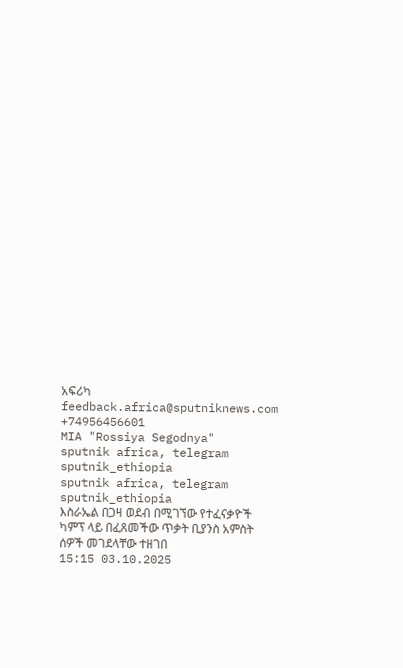አፍሪካ
feedback.africa@sputniknews.com
+74956456601
MIA "Rossiya Segodnya"
sputnik africa, telegram sputnik_ethiopia
sputnik africa, telegram sputnik_ethiopia
እስራኤል በጋዛ ወደብ በሚገኘው የተፈናቃዮች ካምፕ ላይ በፈጸመችው ጥቃት ቢያንስ አምስት ሰዎች መገደላቸው ተዘገበ
15:15 03.10.2025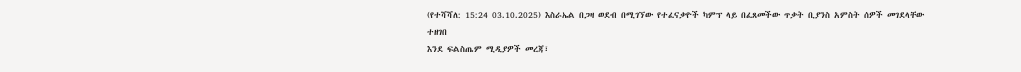(የተሻሻለ: 15:24 03.10.2025) እስራኤል በጋዛ ወደብ በሚገኘው የተፈናቃዮች ካምፕ ላይ በፈጸመችው ጥቃት ቢያንስ አምስት ሰዎች መገደላቸው ተዘገበ
እንደ ፍልስጤም ሚዲያዎች መረጃ፣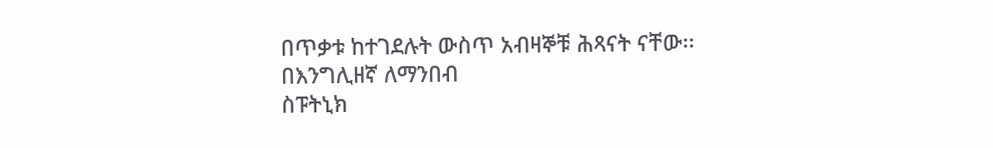በጥቃቱ ከተገደሉት ውስጥ አብዛኞቹ ሕጻናት ናቸው፡፡
በእንግሊዘኛ ለማንበብ
ስፑትኒክ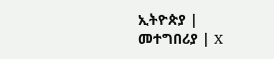ኢትዮጵያ | መተግበሪያ | X